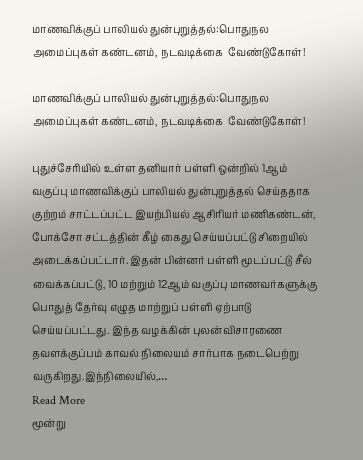மாணவிக்குப் பாலியல் துன்புறுத்தல்:பொதுநல அமைப்புகள் கண்டனம், நடவடிக்கை  வேண்டுகோள்!

மாணவிக்குப் பாலியல் துன்புறுத்தல்:பொதுநல அமைப்புகள் கண்டனம், நடவடிக்கை  வேண்டுகோள்!

புதுச்சேரியில் உள்ள தனியார் பள்ளி ஒன்றில் 1ஆம் வகுப்பு மாணவிக்குப் பாலியல் துன்புறுத்தல் செய்ததாக குற்றம் சாட்டப்பட்ட இயற்பியல் ஆசிரியர் மணிகண்டன், போக்சோ சட்டத்தின் கீழ் கைது செய்யப்பட்டு சிறையில் அடைக்கப்பட்டார். இதன் பின்னர் பள்ளி மூடப்பட்டு சீல் வைக்கப்பட்டு, 10 மற்றும் 12ஆம் வகுப்பு மாணவர்களுக்கு பொதுத் தேர்வு எழுத மாற்றுப் பள்ளி ஏற்பாடு செய்யப்பட்டது. இந்த வழக்கின் புலன்விசாரணை தவளக்குப்பம் காவல் நிலையம் சார்பாக நடைபெற்று வருகிறது.இந்நிலையில்,…
Read More
மூன்று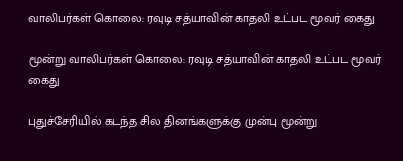வாலிபர்கள் கொலை: ரவுடி சத்யாவின் காதலி உட்பட மூவர் கைது

மூன்று வாலிபர்கள் கொலை: ரவுடி சத்யாவின் காதலி உட்பட மூவர் கைது

புதுச்சேரியில் கடந்த சில தினங்களுக்கு முன்பு மூன்று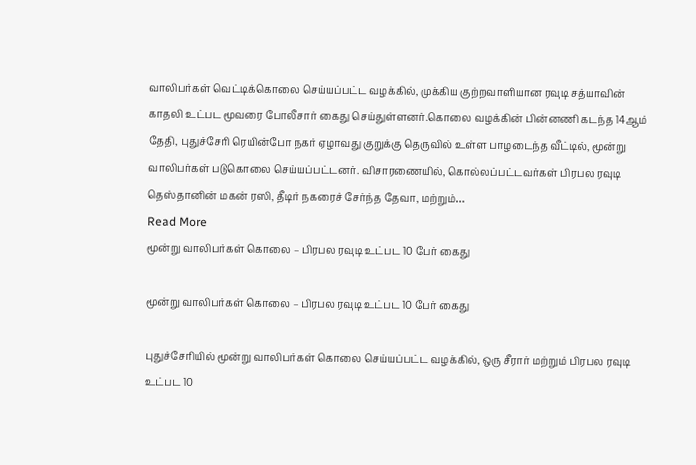வாலிபர்கள் வெட்டிக்கொலை செய்யப்பட்ட வழக்கில், முக்கிய குற்றவாளியான ரவுடி சத்யாவின் காதலி உட்பட மூவரை போலீசார் கைது செய்துள்ளனர்.கொலை வழக்கின் பின்னணி கடந்த 14ஆம் தேதி, புதுச்சேரி ரெயின்போ நகர் ஏழாவது குறுக்கு தெருவில் உள்ள பாழடைந்த வீட்டில், மூன்று வாலிபர்கள் படுகொலை செய்யப்பட்டனர். விசாரணையில், கொல்லப்பட்டவர்கள் பிரபல ரவுடி தெஸ்தானின் மகன் ரஸி, தீடிர் நகரைச் சேர்ந்த தேவா, மற்றும்…
Read More
மூன்று வாலிபர்கள் கொலை – பிரபல ரவுடி உட்பட 10 பேர் கைது

மூன்று வாலிபர்கள் கொலை – பிரபல ரவுடி உட்பட 10 பேர் கைது

புதுச்சேரியில் மூன்று வாலிபர்கள் கொலை செய்யப்பட்ட வழக்கில், ஒரு சீரார் மற்றும் பிரபல ரவுடி உட்பட 10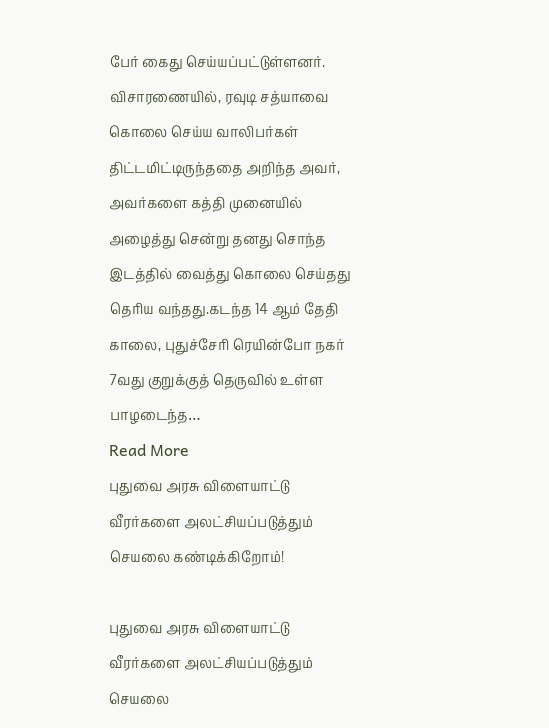பேர் கைது செய்யப்பட்டுள்ளனர். விசாரணையில், ரவுடி சத்யாவை கொலை செய்ய வாலிபர்கள் திட்டமிட்டிருந்ததை அறிந்த அவர், அவர்களை கத்தி முனையில் அழைத்து சென்று தனது சொந்த இடத்தில் வைத்து கொலை செய்தது தெரிய வந்தது.கடந்த 14 ஆம் தேதி காலை, புதுச்சேரி ரெயின்போ நகர் 7வது குறுக்குத் தெருவில் உள்ள பாழடைந்த…
Read More
புதுவை அரசு விளையாட்டு வீரர்களை அலட்சியப்படுத்தும் செயலை கண்டிக்கிறோம்!

புதுவை அரசு விளையாட்டு வீரர்களை அலட்சியப்படுத்தும் செயலை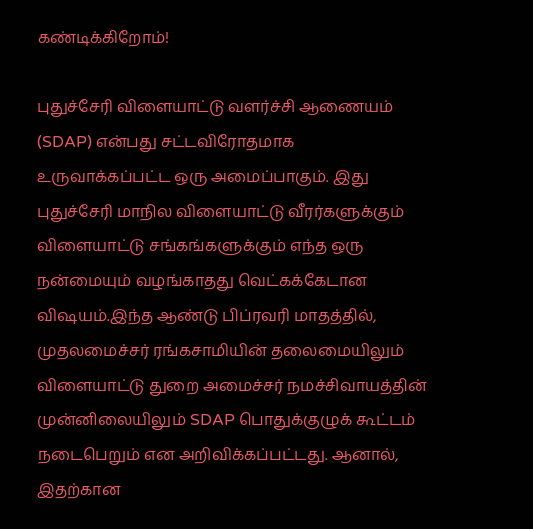கண்டிக்கிறோம்!

புதுச்சேரி விளையாட்டு வளர்ச்சி ஆணையம் (SDAP) என்பது சட்டவிரோதமாக உருவாக்கப்பட்ட ஒரு அமைப்பாகும். இது புதுச்சேரி மாநில விளையாட்டு வீரர்களுக்கும் விளையாட்டு சங்கங்களுக்கும் எந்த ஒரு நன்மையும் வழங்காதது வெட்கக்கேடான விஷயம்.இந்த ஆண்டு பிப்ரவரி மாதத்தில், முதலமைச்சர் ரங்கசாமியின் தலைமையிலும் விளையாட்டு துறை அமைச்சர் நமச்சிவாயத்தின் முன்னிலையிலும் SDAP பொதுக்குழுக் கூட்டம் நடைபெறும் என அறிவிக்கப்பட்டது. ஆனால், இதற்கான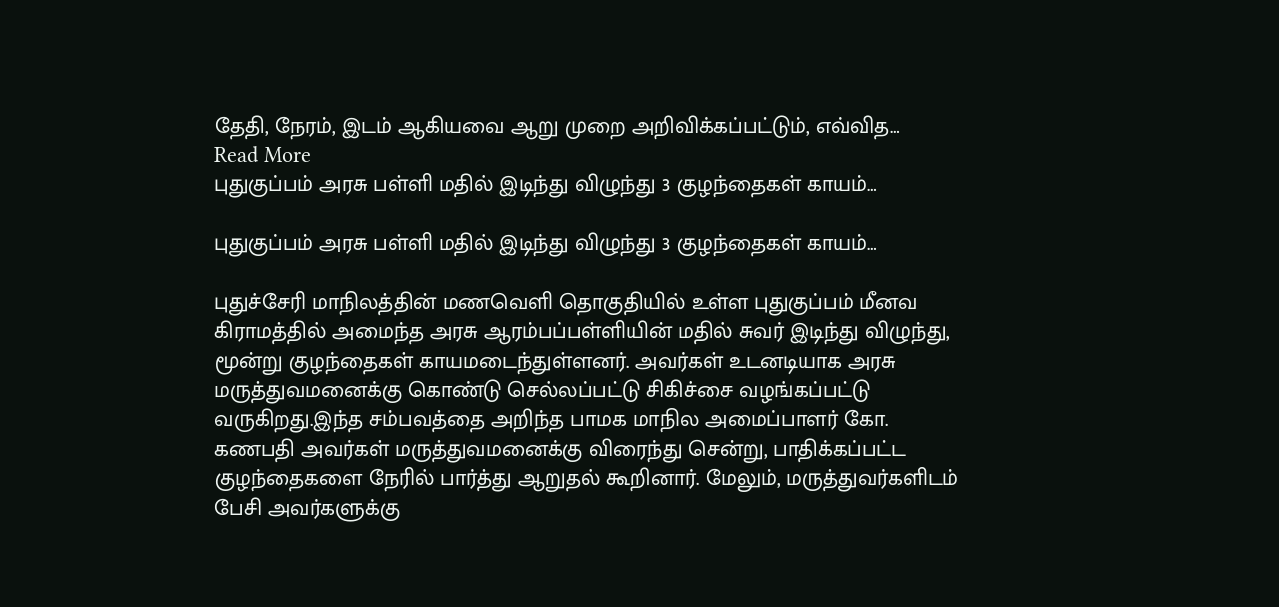தேதி, நேரம், இடம் ஆகியவை ஆறு முறை அறிவிக்கப்பட்டும், எவ்வித…
Read More
புதுகுப்பம் அரசு பள்ளி மதில் இடிந்து விழுந்து 3 குழந்தைகள் காயம்…

புதுகுப்பம் அரசு பள்ளி மதில் இடிந்து விழுந்து 3 குழந்தைகள் காயம்…

புதுச்சேரி மாநிலத்தின் மணவெளி தொகுதியில் உள்ள புதுகுப்பம் மீனவ கிராமத்தில் அமைந்த அரசு ஆரம்பப்பள்ளியின் மதில் சுவர் இடிந்து விழுந்து, மூன்று குழந்தைகள் காயமடைந்துள்ளனர். அவர்கள் உடனடியாக அரசு மருத்துவமனைக்கு கொண்டு செல்லப்பட்டு சிகிச்சை வழங்கப்பட்டு வருகிறது.இந்த சம்பவத்தை அறிந்த பாமக மாநில அமைப்பாளர் கோ. கணபதி அவர்கள் மருத்துவமனைக்கு விரைந்து சென்று, பாதிக்கப்பட்ட குழந்தைகளை நேரில் பார்த்து ஆறுதல் கூறினார். மேலும், மருத்துவர்களிடம் பேசி அவர்களுக்கு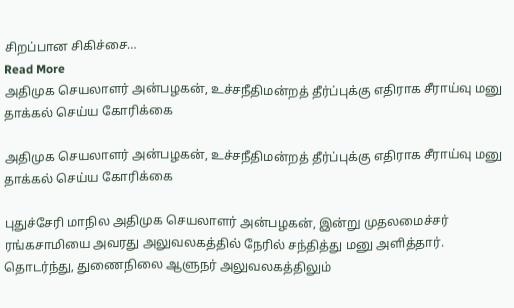சிறப்பான சிகிச்சை…
Read More
அதிமுக செயலாளர் அன்பழகன், உச்சநீதிமன்றத் தீர்ப்புக்கு எதிராக சீராய்வு மனு தாக்கல் செய்ய கோரிக்கை

அதிமுக செயலாளர் அன்பழகன், உச்சநீதிமன்றத் தீர்ப்புக்கு எதிராக சீராய்வு மனு தாக்கல் செய்ய கோரிக்கை

புதுச்சேரி மாநில அதிமுக செயலாளர் அன்பழகன், இன்று முதலமைச்சர் ரங்கசாமியை அவரது அலுவலகத்தில் நேரில் சந்தித்து மனு அளித்தார். தொடர்ந்து, துணைநிலை ஆளுநர் அலுவலகத்திலும்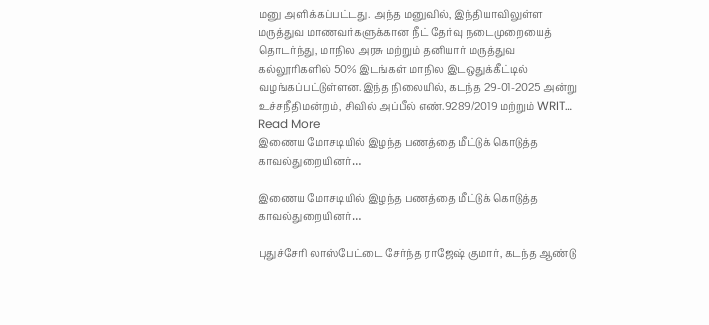மனு அளிக்கப்பட்டது. அந்த மனுவில், இந்தியாவிலுள்ள மருத்துவ மாணவர்களுக்கான நீட் தேர்வு நடைமுறையைத் தொடர்ந்து, மாநில அரசு மற்றும் தனியார் மருத்துவ கல்லூரிகளில் 50% இடங்கள் மாநில இடஒதுக்கீட்டில் வழங்கப்பட்டுள்ளன.இந்த நிலையில், கடந்த 29-01-2025 அன்று உச்சநீதிமன்றம், சிவில் அப்பீல் எண்.9289/2019 மற்றும் WRIT…
Read More
இணைய மோசடியில் இழந்த பணத்தை மீட்டுக் கொடுத்த காவல்துறையினர்…

இணைய மோசடியில் இழந்த பணத்தை மீட்டுக் கொடுத்த காவல்துறையினர்…

புதுச்சேரி லாஸ்பேட்டை சேர்ந்த ராஜேஷ் குமார், கடந்த ஆண்டு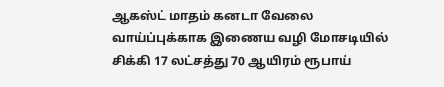ஆகஸ்ட் மாதம் கனடா வேலை வாய்ப்புக்காக இணைய வழி மோசடியில் சிக்கி 17 லட்சத்து 70 ஆயிரம் ரூபாய்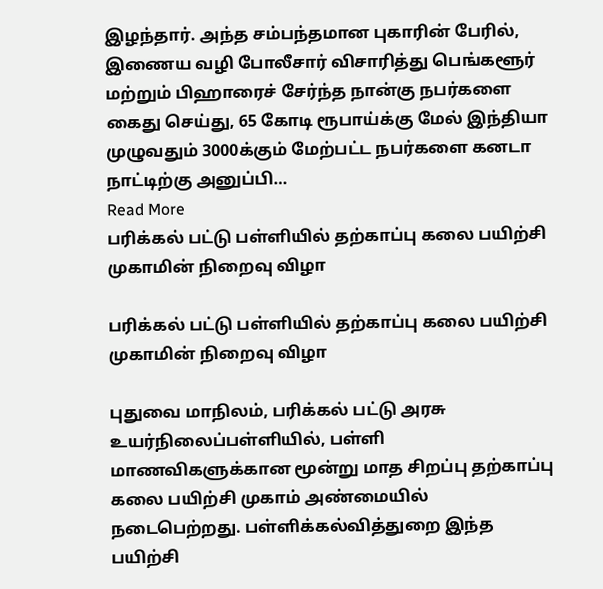இழந்தார். அந்த சம்பந்தமான புகாரின் பேரில், இணைய வழி போலீசார் விசாரித்து பெங்களூர் மற்றும் பிஹாரைச் சேர்ந்த நான்கு நபர்களை கைது செய்து, 65 கோடி ரூபாய்க்கு மேல் இந்தியா முழுவதும் 3000க்கும் மேற்பட்ட நபர்களை கனடா நாட்டிற்கு அனுப்பி…
Read More
பரிக்கல் பட்டு பள்ளியில் தற்காப்பு கலை பயிற்சி முகாமின் நிறைவு விழா

பரிக்கல் பட்டு பள்ளியில் தற்காப்பு கலை பயிற்சி முகாமின் நிறைவு விழா

புதுவை மாநிலம், பரிக்கல் பட்டு அரசு உயர்நிலைப்பள்ளியில், பள்ளி மாணவிகளுக்கான மூன்று மாத சிறப்பு தற்காப்பு கலை பயிற்சி முகாம் அண்மையில் நடைபெற்றது. பள்ளிக்கல்வித்துறை இந்த பயிற்சி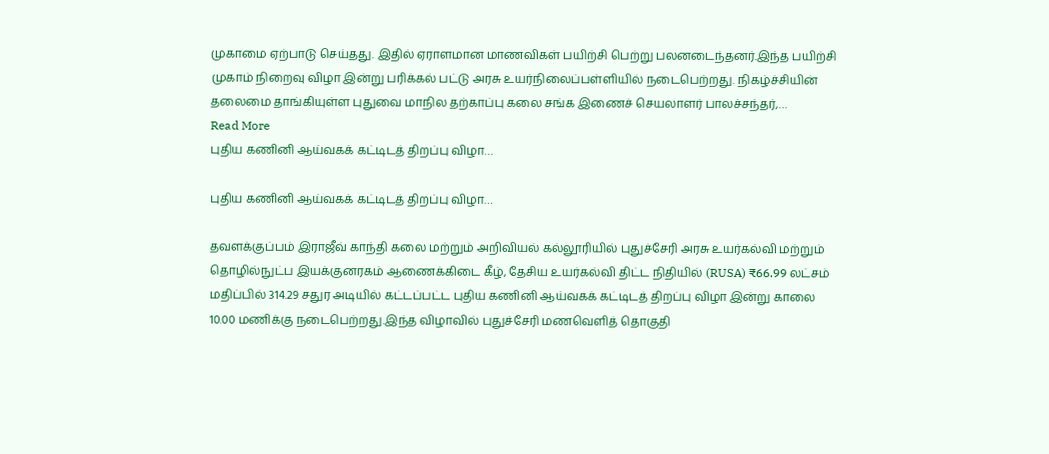முகாமை ஏற்பாடு செய்தது. இதில் ஏராளமான மாணவிகள் பயிற்சி பெற்று பலனடைந்தனர்.இந்த பயிற்சி முகாம் நிறைவு விழா இன்று பரிக்கல் பட்டு அரசு உயர்நிலைப்பள்ளியில் நடைபெற்றது. நிகழ்ச்சியின் தலைமை தாங்கியுள்ள புதுவை மாநில தற்காப்பு கலை சங்க இணைச் செயலாளர் பாலச்சந்தர்,…
Read More
புதிய கணினி ஆய்வகக் கட்டிடத் திறப்பு விழா…

புதிய கணினி ஆய்வகக் கட்டிடத் திறப்பு விழா…

தவளக்குப்பம் இராஜீவ் காந்தி கலை மற்றும் அறிவியல் கல்லூரியில் புதுச்சேரி அரசு உயர்கல்வி மற்றும் தொழில்நுட்ப இயக்குனரகம் ஆணைக்கிடை கீழ், தேசிய உயர்கல்வி திட்ட நிதியில் (RUSA) ₹66.99 லட்சம் மதிப்பில் 314.29 சதுர அடியில் கட்டப்பட்ட புதிய கணினி ஆய்வகக் கட்டிடத் திறப்பு விழா இன்று காலை 10.00 மணிக்கு நடைபெற்றது.இந்த விழாவில் புதுச்சேரி மணவெளித் தொகுதி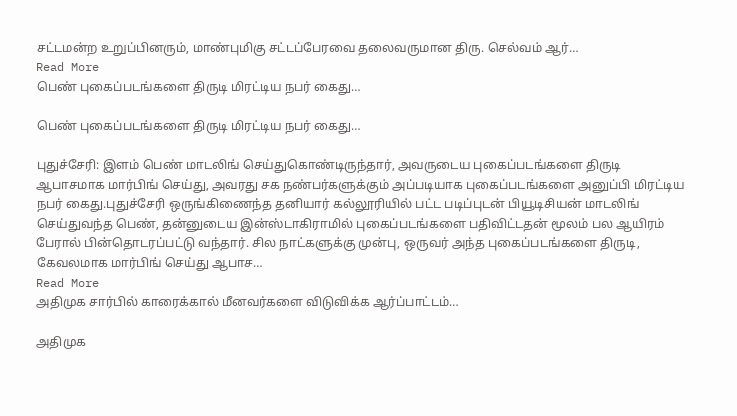சட்டமன்ற உறுப்பினரும், மாண்புமிகு சட்டப்பேரவை தலைவருமான திரு. செல்வம் ஆர்…
Read More
பெண் புகைப்படங்களை திருடி மிரட்டிய நபர் கைது…

பெண் புகைப்படங்களை திருடி மிரட்டிய நபர் கைது…

புதுச்சேரி: இளம் பெண் மாடலிங் செய்துகொண்டிருந்தார், அவருடைய புகைப்படங்களை திருடி ஆபாசமாக மார்பிங் செய்து, அவரது சக நண்பர்களுக்கும் அப்படியாக புகைப்படங்களை அனுப்பி மிரட்டிய நபர் கைது.புதுச்சேரி ஒருங்கிணைந்த தனியார் கல்லூரியில் பட்ட படிப்புடன் பியூடிசியன் மாடலிங் செய்துவந்த பெண், தன்னுடைய இன்ஸ்டாகிராமில் புகைப்படங்களை பதிவிட்டதன் மூலம் பல ஆயிரம் பேரால் பின்தொடரப்பட்டு வந்தார். சில நாட்களுக்கு முன்பு, ஒருவர் அந்த புகைப்படங்களை திருடி, கேவலமாக மார்பிங் செய்து ஆபாச…
Read More
அதிமுக சார்பில் காரைக்கால் மீனவர்களை விடுவிக்க ஆர்ப்பாட்டம்…

அதிமுக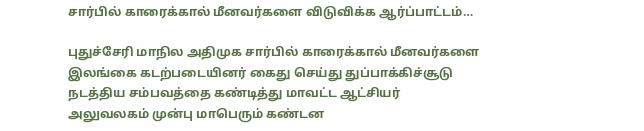சார்பில் காரைக்கால் மீனவர்களை விடுவிக்க ஆர்ப்பாட்டம்…

புதுச்சேரி மாநில அதிமுக சார்பில் காரைக்கால் மீனவர்களை இலங்கை கடற்படையினர் கைது செய்து துப்பாக்கிச்சூடு நடத்திய சம்பவத்தை கண்டித்து மாவட்ட ஆட்சியர் அலுவலகம் முன்பு மாபெரும் கண்டன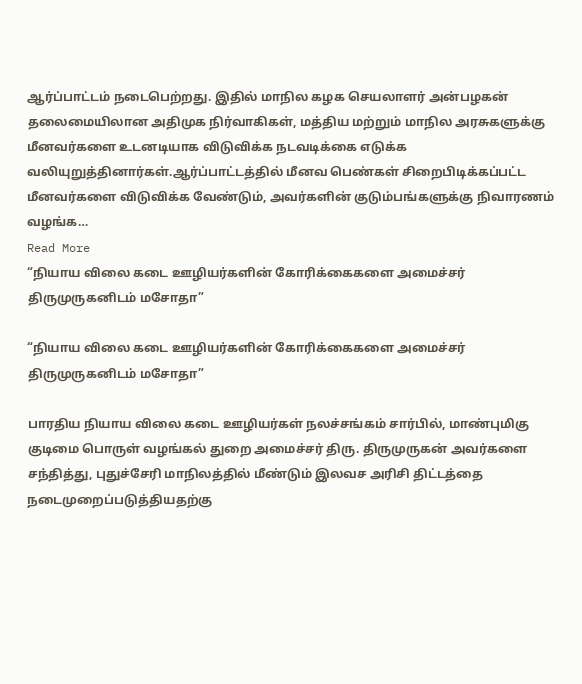ஆர்ப்பாட்டம் நடைபெற்றது. இதில் மாநில கழக செயலாளர் அன்பழகன் தலைமையிலான அதிமுக நிர்வாகிகள், மத்திய மற்றும் மாநில அரசுகளுக்கு மீனவர்களை உடனடியாக விடுவிக்க நடவடிக்கை எடுக்க வலியுறுத்தினார்கள்.ஆர்ப்பாட்டத்தில் மீனவ பெண்கள் சிறைபிடிக்கப்பட்ட மீனவர்களை விடுவிக்க வேண்டும், அவர்களின் குடும்பங்களுக்கு நிவாரணம் வழங்க…
Read More
“நியாய விலை கடை ஊழியர்களின் கோரிக்கைகளை அமைச்சர் திருமுருகனிடம் மசோதா”

“நியாய விலை கடை ஊழியர்களின் கோரிக்கைகளை அமைச்சர் திருமுருகனிடம் மசோதா”

பாரதிய நியாய விலை கடை ஊழியர்கள் நலச்சங்கம் சார்பில், மாண்புமிகு குடிமை பொருள் வழங்கல் துறை அமைச்சர் திரு. திருமுருகன் அவர்களை சந்தித்து, புதுச்சேரி மாநிலத்தில் மீண்டும் இலவச அரிசி திட்டத்தை நடைமுறைப்படுத்தியதற்கு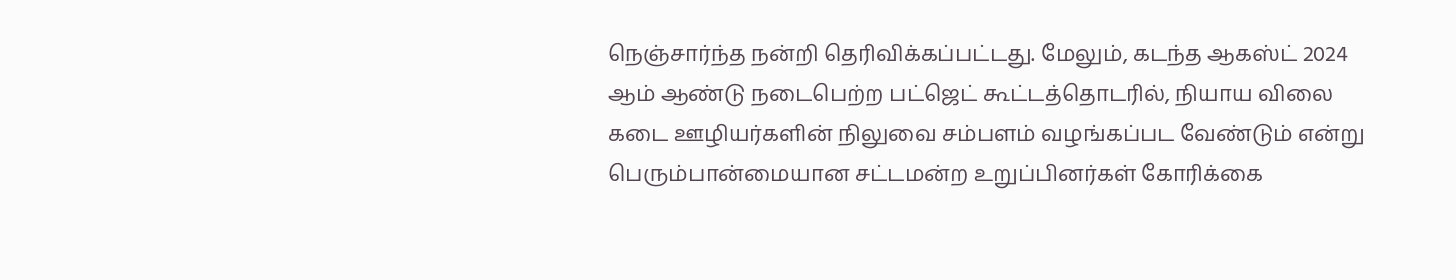நெஞ்சார்ந்த நன்றி தெரிவிக்கப்பட்டது. மேலும், கடந்த ஆகஸ்ட் 2024 ஆம் ஆண்டு நடைபெற்ற பட்ஜெட் கூட்டத்தொடரில், நியாய விலை கடை ஊழியர்களின் நிலுவை சம்பளம் வழங்கப்பட வேண்டும் என்று பெரும்பான்மையான சட்டமன்ற உறுப்பினர்கள் கோரிக்கை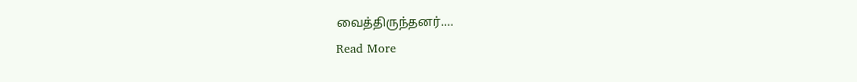வைத்திருந்தனர்.…
Read More